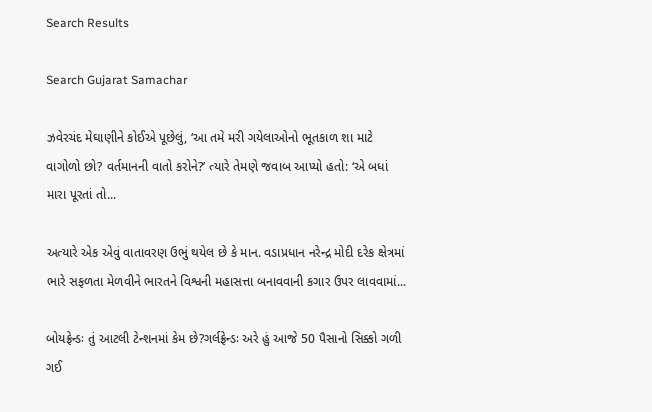Search Results

Search Gujarat Samachar

ઝવેરચંદ મેઘાણીને કોઈએ પૂછેલું, ‘આ તમે મરી ગયેલાઓનો ભૂતકાળ શા માટે વાગોળો છો? વર્તમાનની વાતો કરોને?’ ત્યારે તેમણે જવાબ આપ્યો હતો: ‘એ બધાં મારા પૂરતાં તો...

અત્યારે એક એવું વાતાવરણ ઉભું થયેલ છે કે માન. વડાપ્રધાન નરેન્દ્ર મોદી દરેક ક્ષેત્રમાં ભારે સફળતા મેળવીને ભારતને વિશ્વની મહાસત્તા બનાવવાની કગાર ઉપર લાવવામાં...

બોયફ્રેન્ડઃ તું આટલી ટેન્શનમાં કેમ છે?ગર્લફ્રેન્ડઃ અરે હું આજે 50 પૈસાનો સિક્કો ગળી ગઈ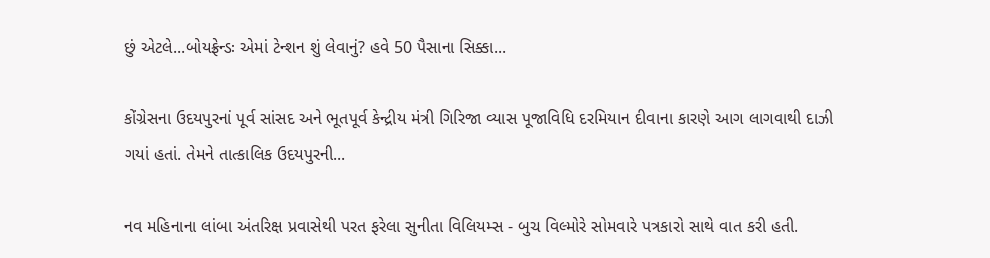છું એટલે...બોયફ્રેન્ડઃ એમાં ટેન્શન શું લેવાનું? હવે 50 પૈસાના સિક્કા...

કોંગ્રેસના ઉદયપુરનાં પૂર્વ સાંસદ અને ભૂતપૂર્વ કેન્દ્રીય મંત્રી ગિરિજા વ્યાસ પૂજાવિધિ દરમિયાન દીવાના કારણે આગ લાગવાથી દાઝી ગયાં હતાં. તેમને તાત્કાલિક ઉદયપુરની...

નવ મહિનાના લાંબા અંતરિક્ષ પ્રવાસેથી પરત ફરેલા સુનીતા વિલિયમ્સ - બુચ વિલ્મોરે સોમવારે પત્રકારો સાથે વાત કરી હતી.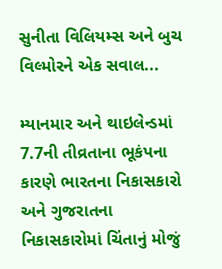સુનીતા વિલિયમ્સ અને બુચ વિલ્મોરને એક સવાલ...

મ્યાનમાર અને થાઇલેન્ડમાં 7.7ની તીવ્રતાના ભૂકંપના કારણે ભારતના નિકાસકારો અને ગુજરાતના નિકાસકારોમાં ચિંતાનું મોજું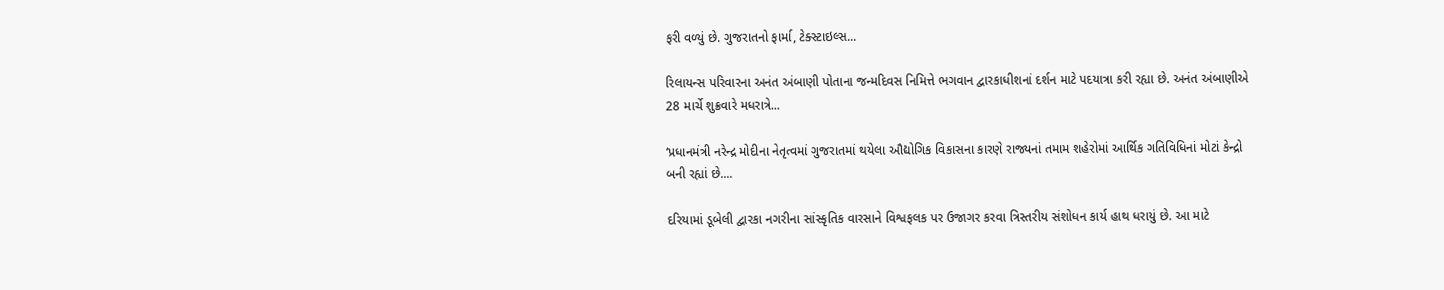ફરી વળ્યું છે. ગુજરાતનો ફાર્મા, ટેક્સ્ટાઇલ્સ...

રિલાયન્સ પરિવારના અનંત અંબાણી પોતાના જન્મદિવસ નિમિત્તે ભગવાન દ્વારકાધીશનાં દર્શન માટે પદયાત્રા કરી રહ્યા છે. અનંત અંબાણીએ 28 માર્ચે શુક્રવારે મધરાત્રે...

‘પ્રધાનમંત્રી નરેન્દ્ર મોદીના નેતૃત્વમાં ગુજરાતમાં થયેલા ઔદ્યોગિક વિકાસના કારણે રાજ્યનાં તમામ શહેરોમાં આર્થિક ગતિવિધિનાં મોટાં કેન્દ્રો બની રહ્યાં છે....

દરિયામાં ડૂબેલી દ્વારકા નગરીના સાંસ્કૃતિક વારસાને વિશ્વફલક પર ઉજાગર કરવા ત્રિસ્તરીય સંશોધન કાર્ય હાથ ધરાયું છે. આ માટે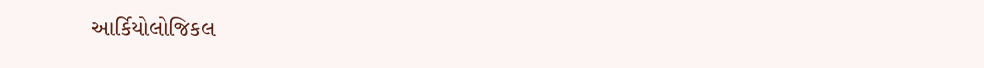આર્કિયોલોજિકલ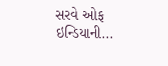સરવે ઓફ ઇન્ડિયાની...